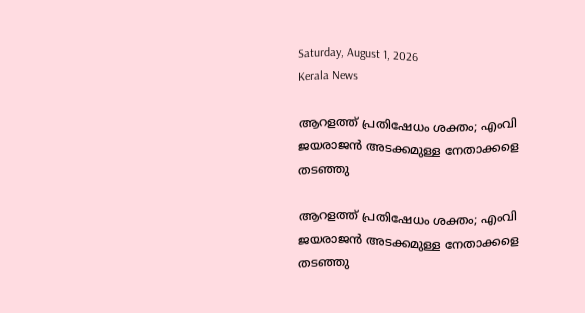Saturday, August 1, 2026
Kerala News

ആറളത്ത് പ്രതിഷേധം ശക്തം; എംവി ജയരാജന്‍ അടക്കമുള്ള നേതാക്കളെ തടഞ്ഞു

ആറളത്ത് പ്രതിഷേധം ശക്തം; എംവി ജയരാജന്‍ അടക്കമുള്ള നേതാക്കളെ തടഞ്ഞു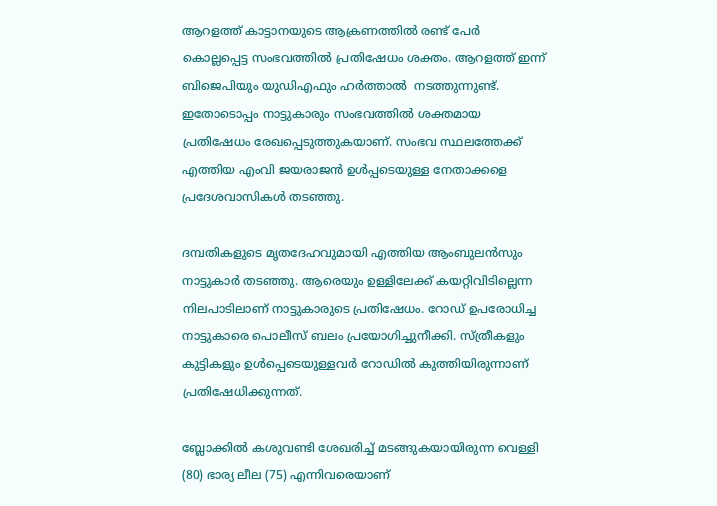ആറളത്ത് കാട്ടാനയുടെ ആക്രണത്തില്‍ രണ്ട് പേര്‍ കൊല്ലപ്പെട്ട സംഭവത്തില്‍ പ്രതിഷേധം ശക്തം. ആറളത്ത് ഇന്ന്  ബിജെപിയും യുഡിഎഫും ഹര്‍ത്താല്‍  നടത്തുന്നുണ്ട്. ഇതോടൊപ്പം നാട്ടുകാരും സംഭവത്തില്‍ ശക്തമായ പ്രതിഷേധം രേഖപ്പെടുത്തുകയാണ്. സംഭവ സ്ഥലത്തേക്ക് എത്തിയ എംവി ജയരാജന്‍ ഉള്‍പ്പടെയുള്ള നേതാക്കളെ പ്രദേശവാസികള്‍ തടഞ്ഞു.

ദമ്പതികളുടെ മൃതദേഹവുമായി എത്തിയ ആംബുലന്‍സും നാട്ടുകാര്‍ തടഞ്ഞു. ആരെയും ഉള്ളിലേക്ക് കയറ്റിവിടില്ലെന്ന നിലപാടിലാണ് നാട്ടുകാരുടെ പ്രതിഷേധം. റോഡ് ഉപരോധിച്ച നാട്ടുകാരെ പൊലീസ് ബലം പ്രയോഗിച്ചുനീക്കി. സ്ത്രീകളും കുട്ടികളും ഉള്‍പ്പെടെയുള്ളവര്‍ റോഡില്‍ കുത്തിയിരുന്നാണ് പ്രതിഷേധിക്കുന്നത്.

ബ്ലോക്കില്‍ കശുവണ്ടി ശേഖരിച്ച് മടങ്ങുകയായിരുന്ന വെള്ളി (80) ഭാര്യ ലീല (75) എന്നിവരെയാണ്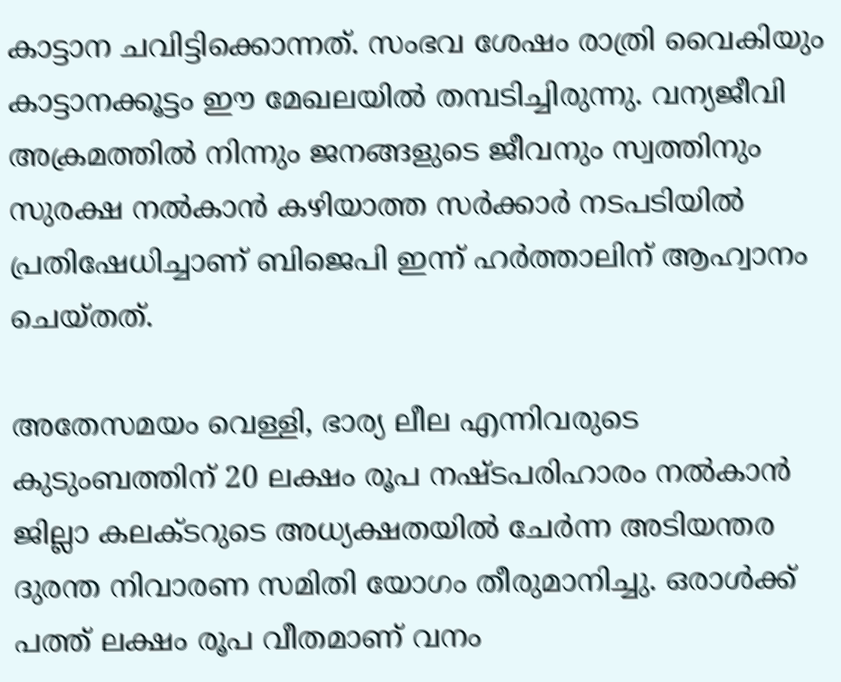കാട്ടാന ചവിട്ടിക്കൊന്നത്. സംഭവ ശേഷം രാത്രി വൈകിയും കാട്ടാനക്കൂട്ടം ഈ മേഖലയില്‍ തമ്പടിച്ചിരുന്നു. വന്യജീവി അക്രമത്തില്‍ നിന്നും ജനങ്ങളുടെ ജീവനും സ്വത്തിനും സുരക്ഷ നല്‍കാന്‍ കഴിയാത്ത സര്‍ക്കാര്‍ നടപടിയില്‍ പ്രതിഷേധിച്ചാണ് ബിജെപി ഇന്ന് ഹര്‍ത്താലിന് ആഹ്വാനം ചെയ്തത്.

അതേസമയം വെള്ളി, ഭാര്യ ലീല എന്നിവരുടെ കുടുംബത്തിന് 20 ലക്ഷം രൂപ നഷ്ടപരിഹാരം നല്‍കാന്‍ ജില്ലാ കലക്ടറുടെ അധ്യക്ഷതയില്‍ ചേര്‍ന്ന അടിയന്തര ദുരന്ത നിവാരണ സമിതി യോഗം തീരുമാനിച്ചു. ഒരാള്‍ക്ക് പത്ത് ലക്ഷം രൂപ വീതമാണ് വനം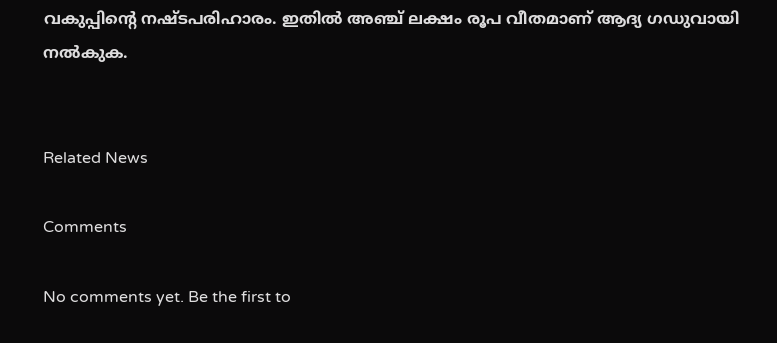വകുപ്പിന്റെ നഷ്ടപരിഹാരം. ഇതില്‍ അഞ്ച് ലക്ഷം രൂപ വീതമാണ് ആദ്യ ഗഡുവായി നല്‍കുക.


Related News

Comments

No comments yet. Be the first to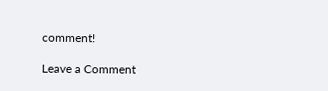comment!

Leave a Comment